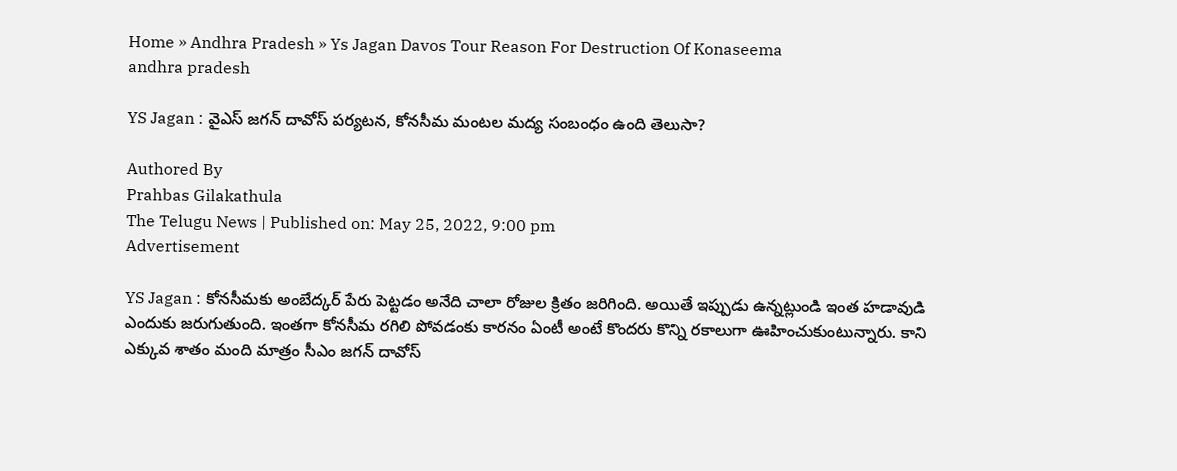Home » Andhra Pradesh » Ys Jagan Davos Tour Reason For Destruction Of Konaseema
andhra pradesh

YS Jagan : వైఎస్ జగన్ దావోస్ పర్యటన, కోనసీమ మంటల మద్య సంబంధం ఉంది తెలుసా?

Authored By
Prahbas Gilakathula
The Telugu News | Published on: May 25, 2022, 9:00 pm
Advertisement

YS Jagan : కోనసీమకు అంబేద్కర్‌ పేరు పెట్టడం అనేది చాలా రోజుల క్రితం జరిగింది. అయితే ఇప్పుడు ఉన్నట్లుండి ఇంత హడావుడి ఎందుకు జరుగుతుంది. ఇంతగా కోనసీమ రగిలి పోవడంకు కారనం ఏంటీ అంటే కొందరు కొన్ని రకాలుగా ఊహించుకుంటున్నారు. కాని ఎక్కువ శాతం మంది మాత్రం సీఎం జగన్ దావోస్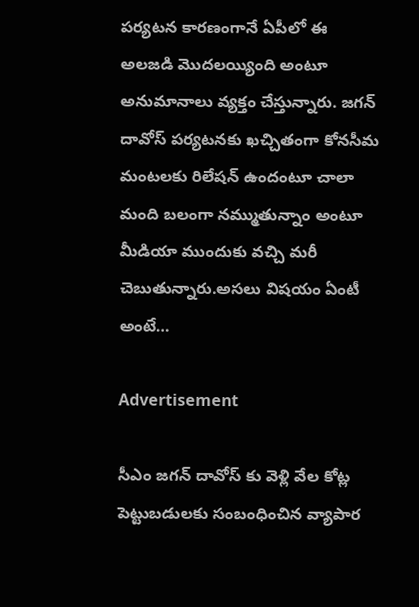పర్యటన కారణంగానే ఏపీలో ఈ అలజడి మొదలయ్యింది అంటూ అనుమానాలు వ్యక్తం చేస్తున్నారు. జగన్ దావోస్ పర్యటనకు ఖచ్చితంగా కోనసీమ మంటలకు రిలేషన్ ఉందంటూ చాలా మంది బలంగా నమ్ముతున్నాం అంటూ మీడియా ముందుకు వచ్చి మరీ చెబుతున్నారు.అసలు విషయం ఏంటీ అంటే…

Advertisement

సీఎం జగన్‌ దావోస్ కు వెళ్లి వేల కోట్ల పెట్టుబడులకు సంబంధించిన వ్యాపార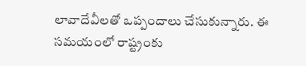లావాదేవీలతో ఒప్పందాలు చేసుకున్నారు. ఈ సమయంలో రాష్ట్రంకు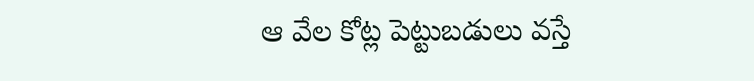ఆ వేల కోట్ల పెట్టుబడులు వస్తే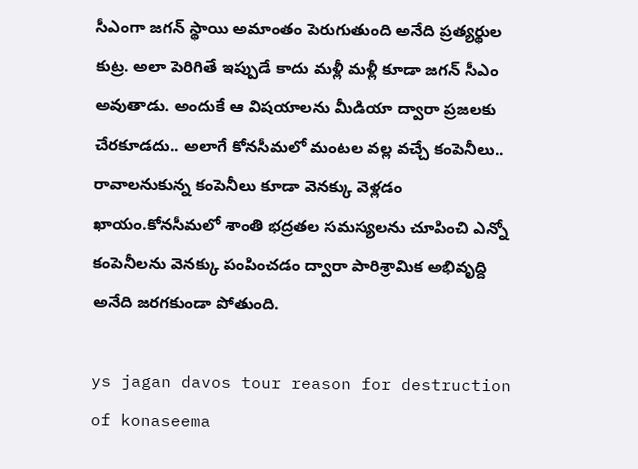సీఎంగా జగన్ స్థాయి అమాంతం పెరుగుతుంది అనేది ప్రత్యర్థుల కుట్ర. అలా పెరిగితే ఇప్పుడే కాదు మళ్లీ మళ్లీ కూడా జగన్‌ సీఎం అవుతాడు. అందుకే ఆ విషయాలను మీడియా ద్వారా ప్రజలకు చేరకూడదు.. అలాగే కోనసీమలో మంటల వల్ల వచ్చే కంపెనీలు.. రావాలనుకున్న కంపెనీలు కూడా వెనక్కు వెళ్లడం ఖాయం.కోనసీమలో శాంతి భద్రతల సమస్యలను చూపించి ఎన్నో కంపెనీలను వెనక్కు పంపించడం ద్వారా పారిశ్రామిక అభివృద్ది అనేది జరగకుండా పోతుంది.

ys jagan davos tour reason for destruction of konaseema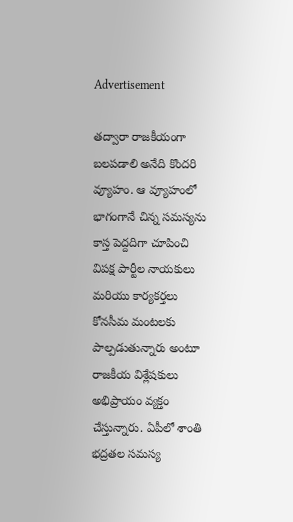Advertisement

తద్వారా రాజకీయంగా బలపడాలి అనేది కొందరి వ్యూహం. ఆ వ్యూహంలో భాగంగానే చిన్న సమస్యను కాస్త పెద్దదిగా చూపించి విపక్ష పార్టీల నాయకులు మరియు కార్యకర్తలు కోనసీమ మంటలకు పాల్పడుతున్నారు అంటూ రాజకీయ విశ్లేషకులు అభిప్రాయం వ్యక్తం చేస్తున్నారు. ఏపీలో శాంతి భద్రతల సమస్య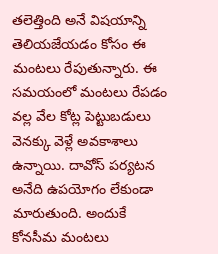తలెత్తింది అనే విషయాన్ని తెలియజేయడం కోసం ఈ మంటలు రేపుతున్నారు. ఈ సమయంలో మంటలు రేపడం వల్ల వేల కోట్ల పెట్టుబడులు వెనక్కు వెళ్లే అవకాశాలు ఉన్నాయి. దావోస్‌ పర్యటన అనేది ఉపయోగం లేకుండా మారుతుంది. అందుకే కోనసీమ మంటలు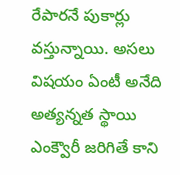రేపారనే పుకార్లు వస్తున్నాయి. అసలు విషయం ఏంటీ అనేది అత్యన్నత స్థాయి ఎంక్వౌరీ జరిగితే కాని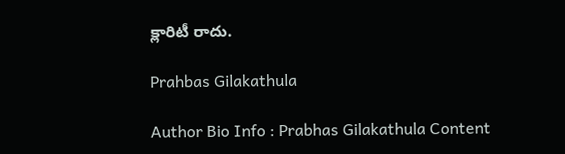క్లారిటీ రాదు.

Prahbas Gilakathula

Author Bio Info : Prabhas Gilakathula Content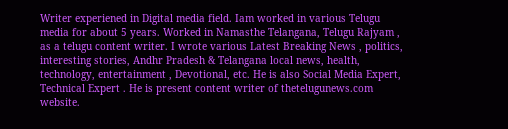Writer experiened in Digital media field. Iam worked in various Telugu media for about 5 years. Worked in Namasthe Telangana, Telugu Rajyam , as a telugu content writer. I wrote various Latest Breaking News , politics, interesting stories, Andhr Pradesh & Telangana local news, health, technology, entertainment , Devotional, etc. He is also Social Media Expert, Technical Expert . He is present content writer of thetelugunews.com website.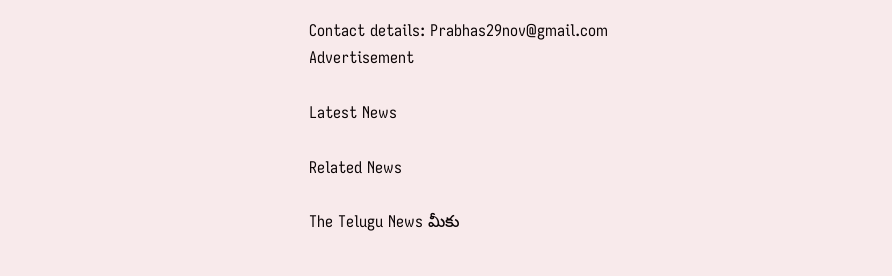Contact details: Prabhas29nov@gmail.com
Advertisement

Latest News

Related News

The Telugu News మీకు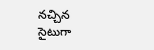నచ్చిన సైటుగా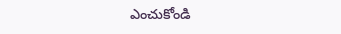ఎంచుకోండి